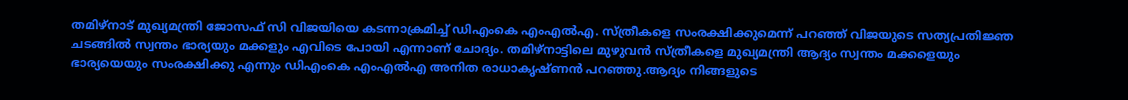തമിഴ്നാട് മുഖ്യമന്ത്രി ജോസഫ് സി വിജയിയെ കടന്നാക്രമിച്ച് ഡിഎംകെ എംഎൽഎ. സ്ത്രീകളെ സംരക്ഷിക്കുമെന്ന് പറഞ്ഞ് വിജയുടെ സത്യപ്രതിജ്ഞ ചടങ്ങിൽ സ്വന്തം ഭാര്യയും മക്കളും എവിടെ പോയി എന്നാണ് ചോദ്യം. തമിഴ്നാട്ടിലെ മുഴുവൻ സ്ത്രീകളെ മുഖ്യമന്ത്രി ആദ്യം സ്വന്തം മക്കളെയും ഭാര്യയെയും സംരക്ഷിക്കു എന്നും ഡിഎംകെ എംഎൽഎ അനിത രാധാകൃഷ്ണൻ പറഞ്ഞു.ആദ്യം നിങ്ങളുടെ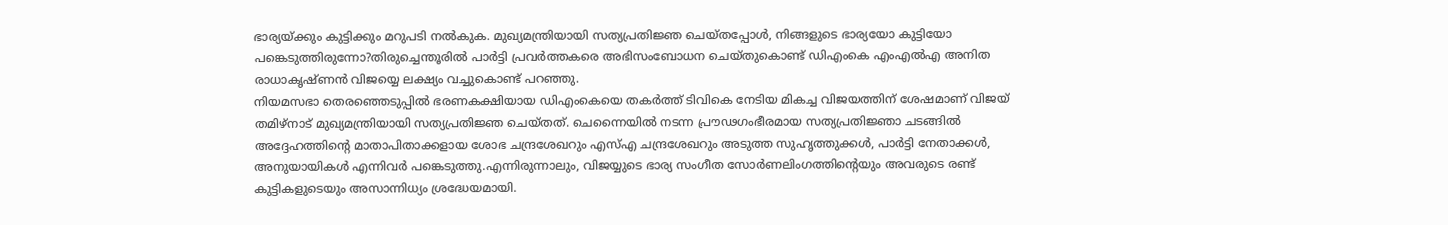ഭാര്യയ്ക്കും കുട്ടിക്കും മറുപടി നൽകുക. മുഖ്യമന്ത്രിയായി സത്യപ്രതിജ്ഞ ചെയ്തപ്പോൾ, നിങ്ങളുടെ ഭാര്യയോ കുട്ടിയോ പങ്കെടുത്തിരുന്നോ?തിരുച്ചെന്തൂരിൽ പാർട്ടി പ്രവർത്തകരെ അഭിസംബോധന ചെയ്തുകൊണ്ട് ഡിഎംകെ എംഎൽഎ അനിത രാധാകൃഷ്ണൻ വിജയ്യെ ലക്ഷ്യം വച്ചുകൊണ്ട് പറഞ്ഞു.
നിയമസഭാ തെരഞ്ഞെടുപ്പിൽ ഭരണകക്ഷിയായ ഡിഎംകെയെ തകർത്ത് ടിവികെ നേടിയ മികച്ച വിജയത്തിന് ശേഷമാണ് വിജയ് തമിഴ്നാട് മുഖ്യമന്ത്രിയായി സത്യപ്രതിജ്ഞ ചെയ്തത്. ചെന്നൈയിൽ നടന്ന പ്രൗഢഗംഭീരമായ സത്യപ്രതിജ്ഞാ ചടങ്ങിൽ അദ്ദേഹത്തിന്റെ മാതാപിതാക്കളായ ശോഭ ചന്ദ്രശേഖറും എസ്എ ചന്ദ്രശേഖറും അടുത്ത സുഹൃത്തുക്കൾ, പാർട്ടി നേതാക്കൾ, അനുയായികൾ എന്നിവർ പങ്കെടുത്തു.എന്നിരുന്നാലും, വിജയ്യുടെ ഭാര്യ സംഗീത സോർണലിംഗത്തിന്റെയും അവരുടെ രണ്ട് കുട്ടികളുടെയും അസാന്നിധ്യം ശ്രദ്ധേയമായി.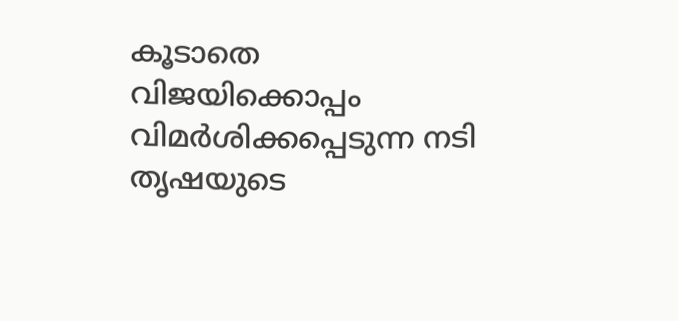കൂടാതെ വിജയിക്കൊപ്പം വിമർശിക്കപ്പെടുന്ന നടി തൃഷയുടെ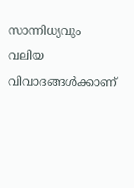സാന്നിധ്യവും വലിയ വിവാദങ്ങൾക്കാണ്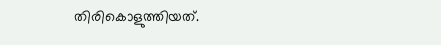തിരികൊളുത്തിയത്.